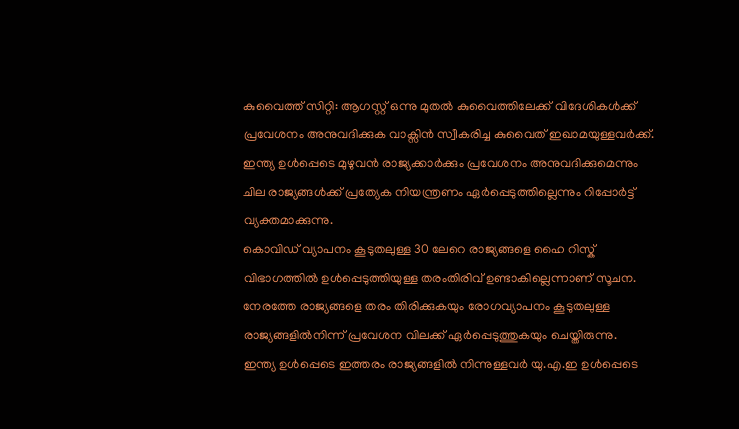കുവൈത്ത് സിറ്റി: ആഗസ്റ്റ് ഒന്നു മുതൽ കുവൈത്തിലേക്ക് വിദേശികൾക്ക് പ്രവേശനം അനുവദിക്കുക വാക്സിൻ സ്വീകരിച്ച കുവൈത് ഇഖാമയുള്ളവർക്ക്. ഇന്ത്യ ഉൾപ്പെടെ മുഴുവൻ രാജ്യക്കാർക്കും പ്രവേശനം അനുവദിക്കുമെന്നും ചില രാജ്യങ്ങൾക്ക് പ്രത്യേക നിയന്ത്രണം ഏർപ്പെടുത്തില്ലെന്നും റിപ്പോർട്ട് വ്യക്തമാക്കുന്നു.
കൊവിഡ് വ്യാപനം കൂടുതലുള്ള 30 ലേറെ രാജ്യങ്ങളെ ഹൈ റിസ്ക് വിഭാഗത്തിൽ ഉൾപ്പെടുത്തിയുള്ള തരംതിരിവ് ഉണ്ടാകില്ലെന്നാണ് സൂചന. നേരത്തേ രാജ്യങ്ങളെ തരം തിരിക്കുകയും രോഗവ്യാപനം കൂടുതലുള്ള രാജ്യങ്ങളിൽനിന്ന് പ്രവേശന വിലക്ക് ഏർപ്പെടുത്തുകയും ചെയ്തിരുന്നു.
ഇന്ത്യ ഉൾപ്പെടെ ഇത്തരം രാജ്യങ്ങളിൽ നിന്നുള്ളവർ യു.എ.ഇ ഉൾപ്പെടെ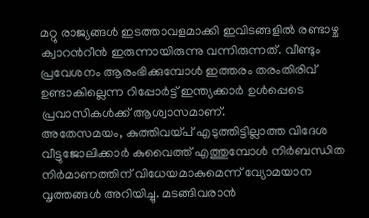മറ്റു രാജ്യങ്ങൾ ഇടത്താവളമാക്കി ഇവിടങ്ങളിൽ രണ്ടാഴ്ച ക്വാറൻറീൻ ഇരുന്നായിരുന്നു വന്നിരുന്നത്. വീണ്ടും പ്രവേശനം ആരംഭിക്കുമ്പോൾ ഇത്തരം തരംതിരിവ് ഉണ്ടാകില്ലെന്ന റിപ്പോർട്ട് ഇന്ത്യക്കാർ ഉൾപ്പെടെ പ്രവാസികൾക്ക് ആശ്വാസമാണ്.
അതേസമയം, കുത്തിവയ്പ് എടുത്തിട്ടില്ലാത്ത വിദേശ വീട്ടുജോലിക്കാർ കുവൈത്ത് എത്തുമ്പോൾ നിർബന്ധിത നിർമാണത്തിന് വിധേയമാകുമെന്ന് വ്യോമയാന വൃത്തങ്ങൾ അറിയിച്ചു. മടങ്ങിവരാൻ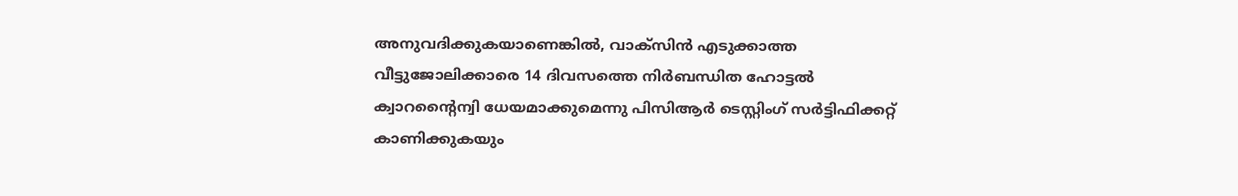അനുവദിക്കുകയാണെങ്കിൽ, വാക്സിൻ എടുക്കാത്ത വീട്ടുജോലിക്കാരെ 14 ദിവസത്തെ നിർബന്ധിത ഹോട്ടൽ ക്വാറന്റൈന്വി ധേയമാക്കുമെന്നു പിസിആർ ടെസ്റ്റിംഗ് സർട്ടിഫിക്കറ്റ് കാണിക്കുകയും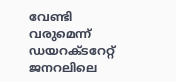വേണ്ടി വരുമെന്ന് ഡയറക്ടറേറ്റ് ജനറലിലെ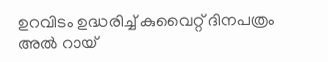ഉറവിടം ഉദ്ധരിച്ച് കുവൈറ്റ് ദിനപത്രം അൽ റായ്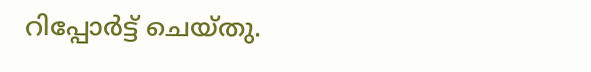റിപ്പോർട്ട് ചെയ്തു.